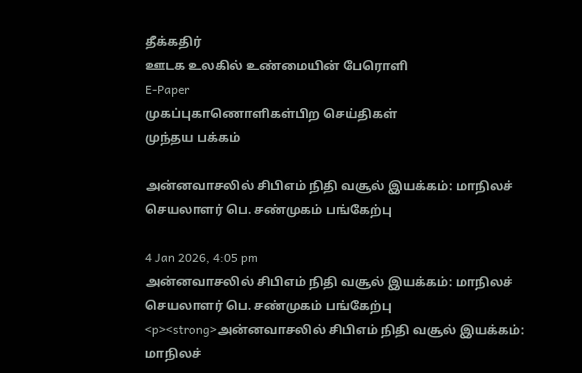தீக்கதிர்
ஊடக உலகில் உண்மையின் பேரொளி
E-Paper
முகப்புகாணொளிகள்பிற செய்திகள்
முந்தய பக்கம்

அன்னவாசலில் சிபிஎம் நிதி வசூல் இயக்கம்: மாநிலச் செயலாளர் பெ. சண்முகம் பங்கேற்பு

4 Jan 2026, 4:05 pm
அன்னவாசலில் சிபிஎம் நிதி வசூல் இயக்கம்: மாநிலச் செயலாளர் பெ. சண்முகம் பங்கேற்பு
<p><strong>அன்னவாசலில் சிபிஎம் நிதி வசூல் இயக்கம்: மாநிலச்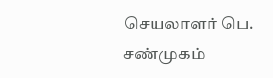செயலாளர் பெ. சண்முகம்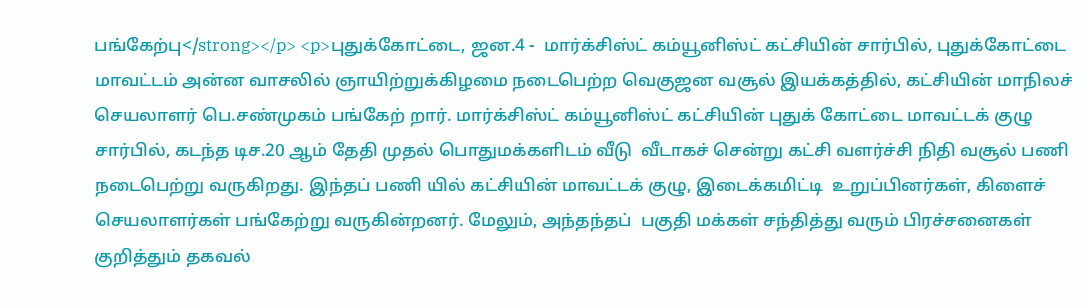பங்கேற்பு</strong></p> <p>புதுக்கோட்டை, ஜன.4 -  மார்க்சிஸ்ட் கம்யூனிஸ்ட் கட்சியின் சார்பில், புதுக்கோட்டை மாவட்டம் அன்ன வாசலில் ஞாயிற்றுக்கிழமை நடைபெற்ற வெகுஜன வசூல் இயக்கத்தில், கட்சியின் மாநிலச் செயலாளர் பெ.சண்முகம் பங்கேற் றார். மார்க்சிஸ்ட் கம்யூனிஸ்ட் கட்சியின் புதுக் கோட்டை மாவட்டக் குழு சார்பில், கடந்த டிச.20 ஆம் தேதி முதல் பொதுமக்களிடம் வீடு  வீடாகச் சென்று கட்சி வளர்ச்சி நிதி வசூல் பணி நடைபெற்று வருகிறது. இந்தப் பணி யில் கட்சியின் மாவட்டக் குழு, இடைக்கமிட்டி  உறுப்பினர்கள், கிளைச் செயலாளர்கள் பங்கேற்று வருகின்றனர். மேலும், அந்தந்தப்  பகுதி மக்கள் சந்தித்து வரும் பிரச்சனைகள் குறித்தும் தகவல்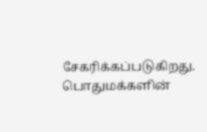சேகரிக்கப்படுகிறது. பொதுமக்களின்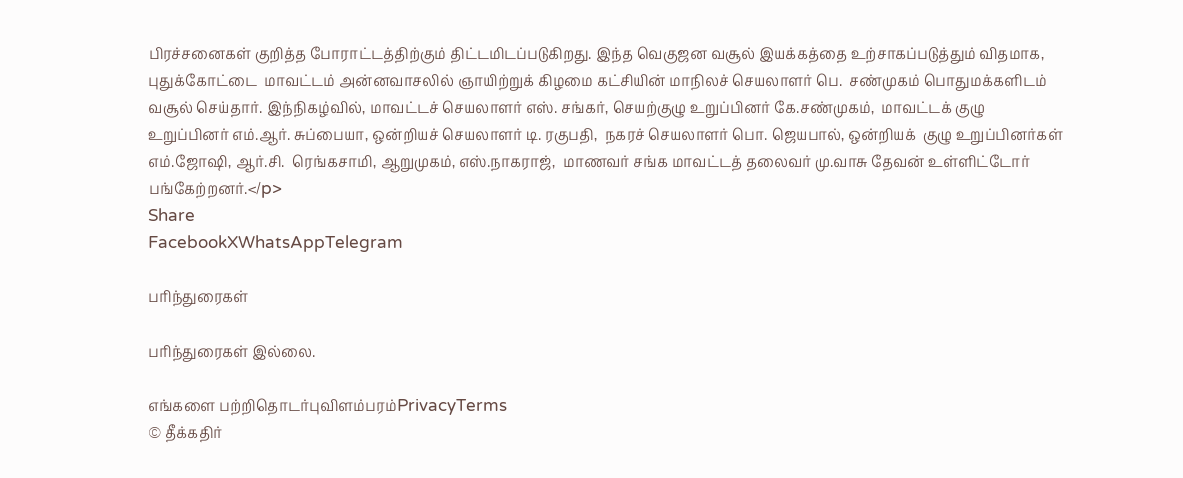பிரச்சனைகள் குறித்த போராட்டத்திற்கும் திட்டமிடப்படுகிறது. இந்த வெகுஜன வசூல் இயக்கத்தை உற்சாகப்படுத்தும் விதமாக, புதுக்கோட்டை  மாவட்டம் அன்னவாசலில் ஞாயிற்றுக் கிழமை கட்சியின் மாநிலச் செயலாளர் பெ.  சண்முகம் பொதுமக்களிடம் வசூல் செய்தார். இந்நிகழ்வில், மாவட்டச் செயலாளர் எஸ். சங்கர், செயற்குழு உறுப்பினர் கே.சண்முகம்,  மாவட்டக் குழு உறுப்பினர் எம்.ஆர். சுப்பையா, ஒன்றியச் செயலாளர் டி. ரகுபதி,  நகரச் செயலாளர் பொ. ஜெயபால், ஒன்றியக்  குழு உறுப்பினர்கள் எம்.ஜோஷி, ஆர்.சி.  ரெங்கசாமி, ஆறுமுகம், எஸ்.நாகராஜ்,  மாணவர் சங்க மாவட்டத் தலைவர் மு.வாசு தேவன் உள்ளிட்டோர் பங்கேற்றனர்.</p>
Share
FacebookXWhatsAppTelegram

பரிந்துரைகள்

பரிந்துரைகள் இல்லை.

எங்களை பற்றிதொடர்புவிளம்பரம்PrivacyTerms
© தீக்கதிர்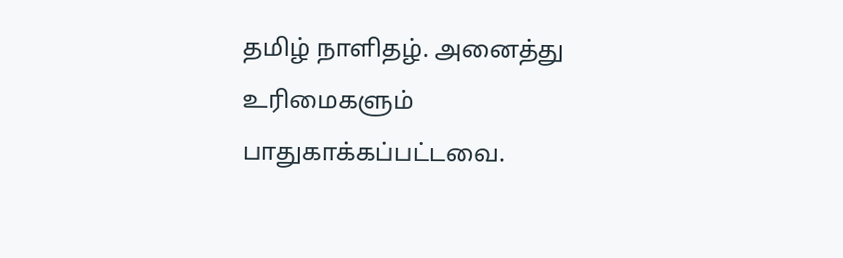தமிழ் நாளிதழ். அனைத்து உரிமைகளும் பாதுகாக்கப்பட்டவை.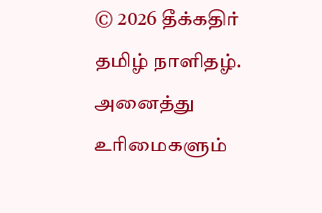© 2026 தீக்கதிர் தமிழ் நாளிதழ். அனைத்து உரிமைகளும்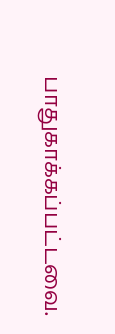பாதுகாக்கப்பட்டவை.